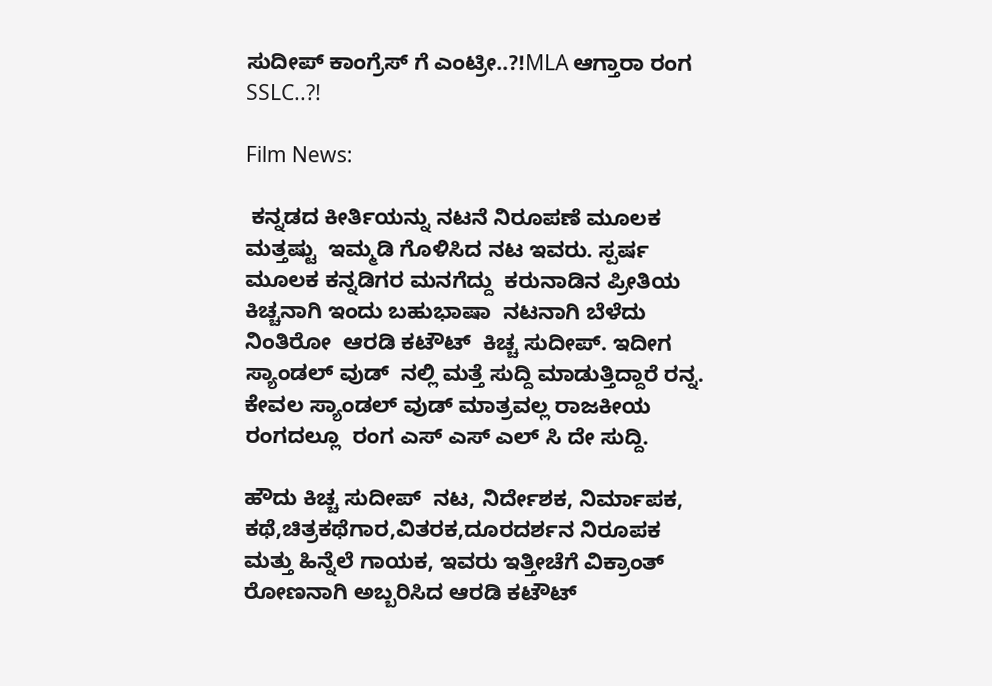ಸುದೀಪ್ ಕಾಂಗ್ರೆಸ್ ಗೆ ಎಂಟ್ರೀ..?!MLA ಆಗ್ತಾರಾ ರಂಗ SSLC..?!

Film News:

 ಕನ್ನಡದ ಕೀರ್ತಿಯನ್ನು ನಟನೆ ನಿರೂಪಣೆ ಮೂಲಕ  ಮತ್ತಷ್ಟು  ಇಮ್ಮಡಿ ಗೊಳಿಸಿದ ನಟ ಇವರು. ಸ್ಪರ್ಷ ಮೂಲಕ ಕನ್ನಡಿಗರ ಮನಗೆದ್ದು  ಕರುನಾಡಿನ ಪ್ರೀತಿಯ ಕಿಚ್ಚನಾಗಿ ಇಂದು ಬಹುಭಾಷಾ  ನಟನಾಗಿ ಬೆಳೆದು ನಿಂತಿರೋ  ಆರಡಿ ಕಟೌಟ್  ಕಿಚ್ಚ ಸುದೀಪ್. ಇದೀಗ ಸ್ಯಾಂಡಲ್ ವುಡ್  ನಲ್ಲಿ ಮತ್ತೆ ಸುದ್ದಿ ಮಾಡುತ್ತಿದ್ದಾರೆ ರನ್ನ. ಕೇವಲ ಸ್ಯಾಂಡಲ್ ವುಡ್ ಮಾತ್ರವಲ್ಲ ರಾಜಕೀಯ ರಂಗದಲ್ಲೂ  ರಂಗ ಎಸ್ ಎಸ್ ಎಲ್ ಸಿ ದೇ ಸುದ್ದಿ.

ಹೌದು ಕಿಚ್ಚ ಸುದೀಪ್  ನಟ, ನಿರ್ದೇಶಕ, ನಿರ್ಮಾಪಕ, ಕಥೆ,ಚಿತ್ರಕಥೆಗಾರ,ವಿತರಕ,ದೂರದರ್ಶನ ನಿರೂಪಕ ಮತ್ತು ಹಿನ್ನೆಲೆ ಗಾಯಕ, ಇವರು ಇತ್ತೀಚೆಗೆ ವಿಕ್ರಾಂತ್  ರೋಣನಾಗಿ ಅಬ್ಬರಿಸಿದ ಆರಡಿ ಕಟೌಟ್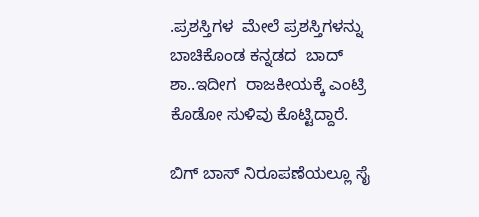.ಪ್ರಶಸ್ತಿಗಳ  ಮೇಲೆ ಪ್ರಶಸ್ತಿಗಳನ್ನು ಬಾಚಿಕೊಂಡ ಕನ್ನಡದ  ಬಾದ್ ಶಾ..ಇದೀಗ  ರಾಜಕೀಯಕ್ಕೆ ಎಂಟ್ರಿ ಕೊಡೋ ಸುಳಿವು ಕೊಟ್ಟಿದ್ದಾರೆ.

ಬಿಗ್ ಬಾಸ್ ನಿರೂಪಣೆಯಲ್ಲೂ ಸೈ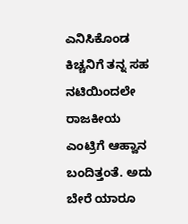ಎನಿಸಿಕೊಂಡ ಕಿಚ್ಚನಿಗೆ ತನ್ನ ಸಹ ನಟಿಯಿಂದಲೇ ರಾಜಕೀಯ ಎಂಟ್ರಿಗೆ ಆಹ್ವಾನ ಬಂದಿತ್ತಂತೆ. ಅದು  ಬೇರೆ ಯಾರೂ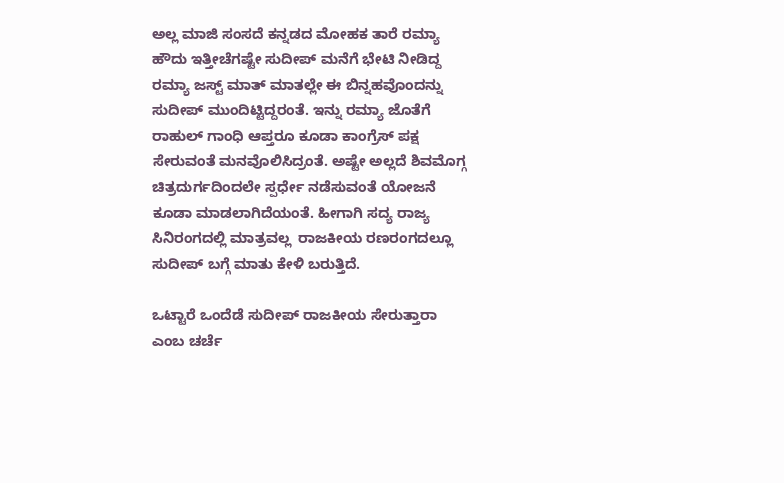ಅಲ್ಲ ಮಾಜಿ ಸಂಸದೆ ಕನ್ನಡದ ಮೋಹಕ ತಾರೆ ರಮ್ಯಾ ಹೌದು ಇತ್ತೀಚೆಗಷ್ಟೇ ಸುದೀಪ್ ಮನೆಗೆ ಭೇಟಿ ನೀಡಿದ್ದ ರಮ್ಯಾ ಜಸ್ಟ್ ಮಾತ್ ಮಾತಲ್ಲೇ ಈ ಬಿನ್ನಹವೊಂದನ್ನು ಸುದೀಪ್ ಮುಂದಿಟ್ಟಿದ್ದರಂತೆ. ಇನ್ನು ರಮ್ಯಾ ಜೊತೆಗೆ  ರಾಹುಲ್ ಗಾಂಧಿ ಆಪ್ತರೂ ಕೂಡಾ ಕಾಂಗ್ರೆಸ್ ಪಕ್ಷ ಸೇರುವಂತೆ ಮನವೊಲಿಸಿದ್ರಂತೆ. ಅಷ್ಟೇ ಅಲ್ಲದೆ ಶಿವಮೊಗ್ಗ ಚಿತ್ರದುರ್ಗದಿಂದಲೇ ಸ್ಪರ್ಧೇ ನಡೆಸುವಂತೆ ಯೋಜನೆ ಕೂಡಾ ಮಾಡಲಾಗಿದೆಯಂತೆ. ಹೀಗಾಗಿ ಸದ್ಯ ರಾಜ್ಯ ಸಿನಿರಂಗದಲ್ಲಿ ಮಾತ್ರವಲ್ಲ  ರಾಜಕೀಯ ರಣರಂಗದಲ್ಲೂ ಸುದೀಪ್ ಬಗ್ಗೆ ಮಾತು ಕೇಳಿ ಬರುತ್ತಿದೆ.

ಒಟ್ಟಾರೆ ಒಂದೆಡೆ ಸುದೀಪ್ ರಾಜಕೀಯ ಸೇರುತ್ತಾರಾ ಎಂಬ ಚರ್ಚೆ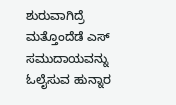ಶುರುವಾಗಿದ್ರೆ ಮತ್ತೊಂದೆಡೆ ಎಸ್ ಸಮುದಾಯವನ್ನು ಓಲೈಸುವ ಹುನ್ನಾರ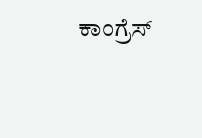ಕಾಂಗ್ರೆಸ್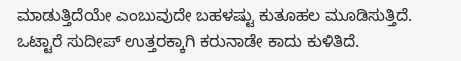ಮಾಡುತ್ತಿದೆಯೇ ಎಂಬುವುದೇ ಬಹಳಷ್ಟು ಕುತೂಹಲ ಮೂಡಿಸುತ್ತಿದೆ. ಒಟ್ಟಾರೆ ಸುದೀಪ್ ಉತ್ತರಕ್ಕಾಗಿ ಕರುನಾಡೇ ಕಾದು ಕುಳಿತಿದೆ.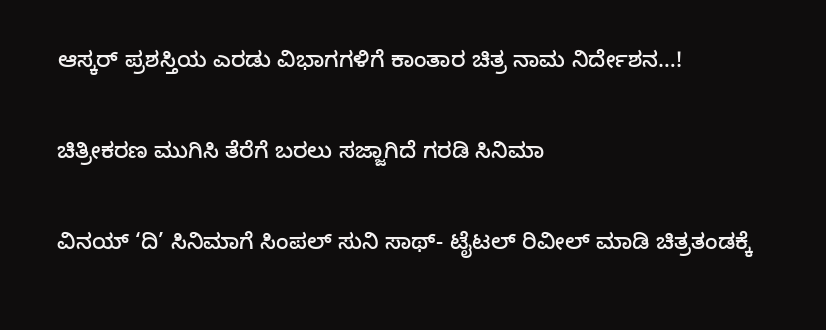ಆಸ್ಕರ್ ಪ್ರಶಸ್ತಿಯ ಎರಡು ವಿಭಾಗಗಳಿಗೆ ಕಾಂತಾರ ಚಿತ್ರ ನಾಮ ನಿರ್ದೇಶನ…!

ಚಿತ್ರೀಕರಣ ಮುಗಿಸಿ ತೆರೆಗೆ ಬರಲು ಸಜ್ಜಾಗಿದೆ ಗರಡಿ ಸಿನಿಮಾ

ವಿನಯ್ ‘ದಿ’ ಸಿನಿಮಾಗೆ ಸಿಂಪಲ್ ಸುನಿ ಸಾಥ್- ಟೈಟಲ್ ರಿವೀಲ್ ಮಾಡಿ ಚಿತ್ರತಂಡಕ್ಕೆ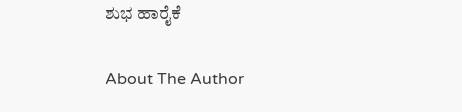ಶುಭ ಹಾರೈಕೆ

About The Author